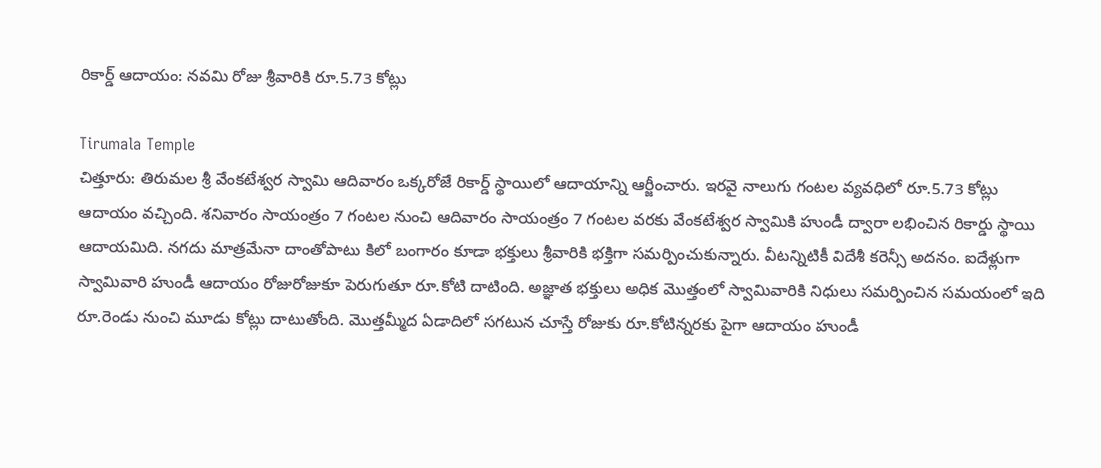రికార్డ్ ఆదాయం: నవమి రోజు శ్రీవారికి రూ.5.73 కోట్లు

Tirumala Temple
చిత్తూరు: తిరుమల శ్రీ వేంకటేశ్వర స్వామి ఆదివారం ఒక్కరోజే రికార్డ్ స్థాయిలో ఆదాయాన్ని ఆర్జీంచారు. ఇరవై నాలుగు గంటల వ్యవధిలో రూ.5.73 కోట్లు ఆదాయం వచ్చింది. శనివారం సాయంత్రం 7 గంటల నుంచి ఆదివారం సాయంత్రం 7 గంటల వరకు వేంకటేశ్వర స్వామికి హుండీ ద్వారా లభించిన రికార్డు స్థాయి ఆదాయమిది. నగదు మాత్రమేనా దాంతోపాటు కిలో బంగారం కూడా భక్తులు శ్రీవారికి భక్తిగా సమర్పించుకున్నారు. వీటన్నిటికీ విదేశీ కరెన్సీ అదనం. ఐదేళ్లుగా స్వామివారి హుండీ ఆదాయం రోజురోజుకూ పెరుగుతూ రూ.కోటి దాటింది. అజ్ఞాత భక్తులు అధిక మొత్తంలో స్వామివారికి నిధులు సమర్పించిన సమయంలో ఇది రూ.రెండు నుంచి మూడు కోట్లు దాటుతోంది. మొత్తమ్మీద ఏడాదిలో సగటున చూస్తే రోజుకు రూ.కోటిన్నరకు పైగా ఆదాయం హుండీ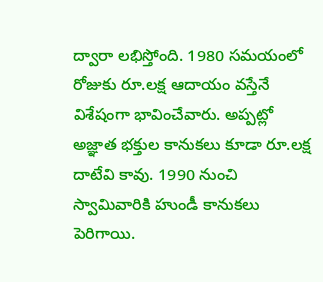ద్వారా లభిస్తోంది. 1980 సమయంలో రోజుకు రూ.లక్ష ఆదాయం వస్తేనే విశేషంగా భావించేవారు. అప్పట్లో అజ్ఞాత భక్తుల కానుకలు కూడా రూ.లక్ష దాటేవి కావు. 1990 నుంచి స్వామివారికి హుండీ కానుకలు పెరిగాయి.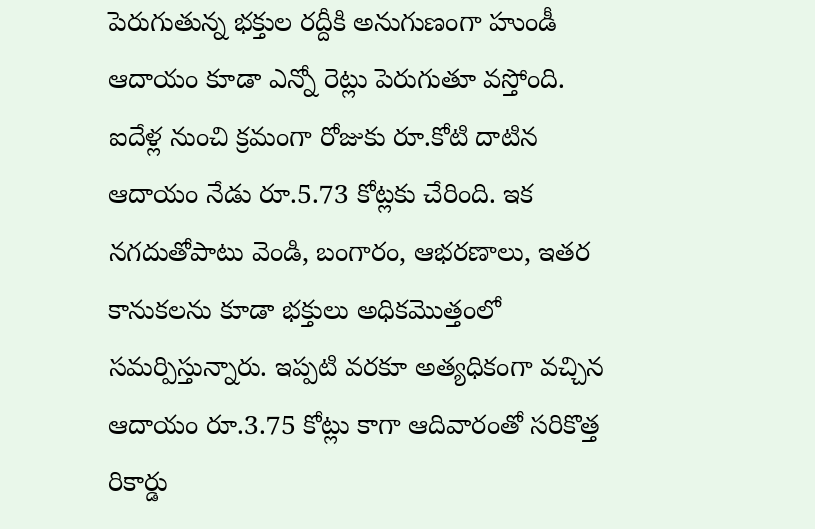పెరుగుతున్న భక్తుల రద్దీకి అనుగుణంగా హుండీ ఆదాయం కూడా ఎన్నో రెట్లు పెరుగుతూ వస్తోంది. ఐదేళ్ల నుంచి క్రమంగా రోజుకు రూ.కోటి దాటిన ఆదాయం నేడు రూ.5.73 కోట్లకు చేరింది. ఇక నగదుతోపాటు వెండి, బంగారం, ఆభరణాలు, ఇతర కానుకలను కూడా భక్తులు అధికమొత్తంలో సమర్పిస్తున్నారు. ఇప్పటి వరకూ అత్యధికంగా వచ్చిన ఆదాయం రూ.3.75 కోట్లు కాగా ఆదివారంతో సరికొత్త రికార్డు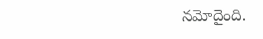నమోదైంది.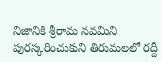నిజానికి శ్రీరామ నవమిని పురస్కరించుకుని తిరుమలలో రద్దీ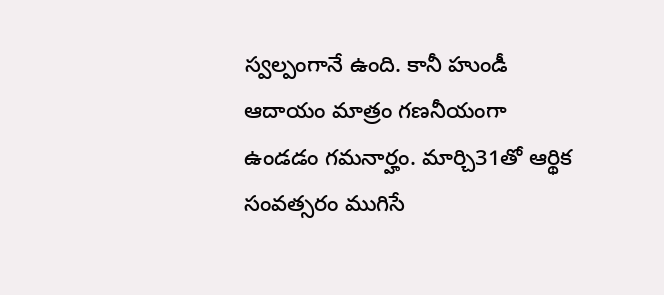స్వల్పంగానే ఉంది. కానీ హుండీ ఆదాయం మాత్రం గణనీయంగా ఉండడం గమనార్హం. మార్చి31తో ఆర్థిక సంవత్సరం ముగిసే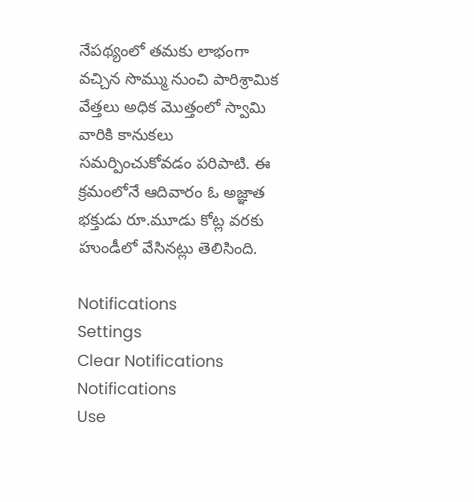నేపథ్యంలో తమకు లాభంగా వచ్చిన సొమ్ము నుంచి పారిశ్రామిక వేత్తలు అధిక మొత్తంలో స్వామి వారికి కానుకలు సమర్పించుకోవడం పరిపాటి. ఈ క్రమంలోనే ఆదివారం ఓ అజ్ఞాత భక్తుడు రూ.మూడు కోట్ల వరకు హుండీలో వేసినట్లు తెలిసింది.

Notifications
Settings
Clear Notifications
Notifications
Use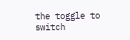the toggle to switch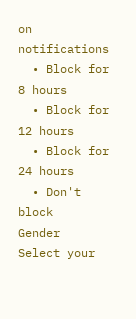on notifications
  • Block for 8 hours
  • Block for 12 hours
  • Block for 24 hours
  • Don't block
Gender
Select your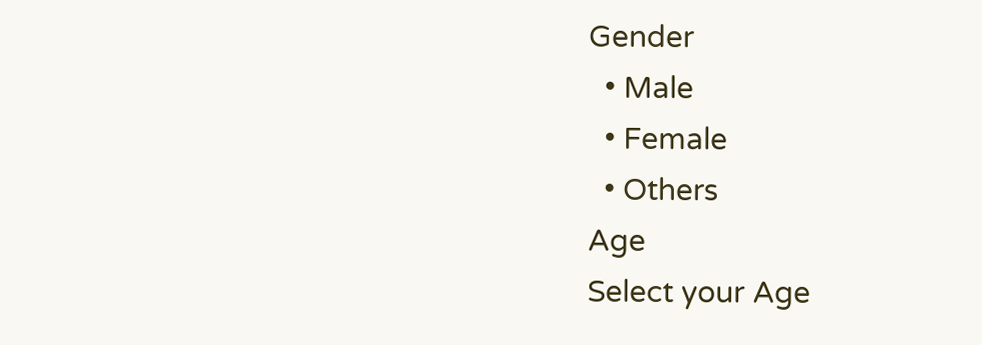Gender
  • Male
  • Female
  • Others
Age
Select your Age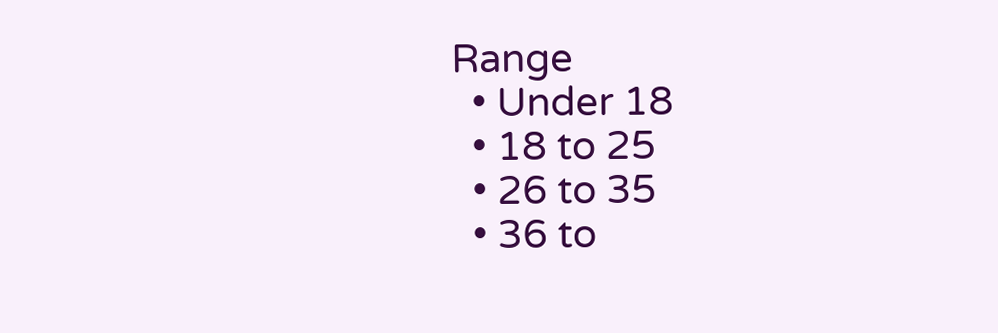Range
  • Under 18
  • 18 to 25
  • 26 to 35
  • 36 to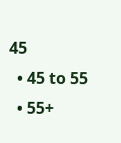45
  • 45 to 55
  • 55+